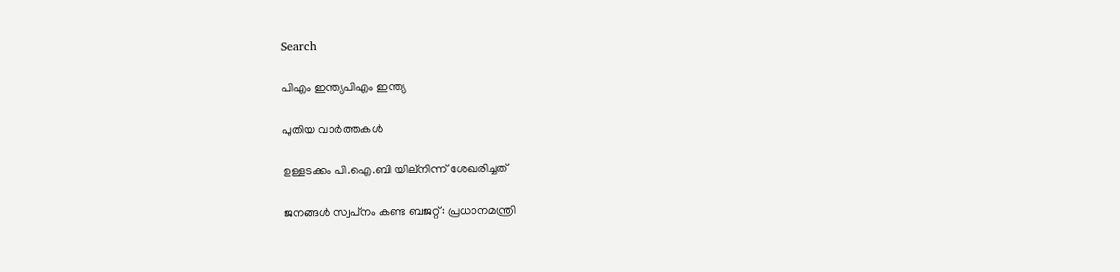Search

പിഎം ഇന്ത്യപിഎം ഇന്ത്യ

പുതിയ വാർത്തകൾ

ഉള്ളടക്കം പി.ഐ.ബി യില്നിന്ന് ശേഖരിച്ചത്

ജനങ്ങള്‍ സ്വപ്‌നം കണ്ട ബജറ്റ്: പ്രധാനമന്ത്രി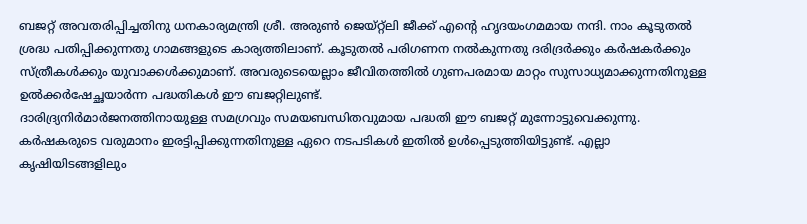ബജറ്റ് അവതരിപ്പിച്ചതിനു ധനകാര്യമന്ത്രി ശ്രീ. അരുണ്‍ ജെയ്റ്റ്‌ലി ജീക്ക് എന്റെ ഹൃദയംഗമമായ നന്ദി. നാം കൂടുതല്‍ ശ്രദ്ധ പതിപ്പിക്കുന്നതു ഗാമങ്ങളുടെ കാര്യത്തിലാണ്. കൂടുതല്‍ പരിഗണന നല്‍കുന്നതു ദരിദ്രര്‍ക്കും കര്‍ഷകര്‍ക്കും സ്ത്രീകള്‍ക്കും യുവാക്കള്‍ക്കുമാണ്. അവരുടെയെല്ലാം ജീവിതത്തില്‍ ഗുണപരമായ മാറ്റം സുസാധ്യമാക്കുന്നതിനുള്ള ഉല്‍ക്കര്‍ഷേച്ഛയാര്‍ന്ന പദ്ധതികള്‍ ഈ ബജറ്റിലുണ്ട്.
ദാരിദ്ര്യനിര്‍മാര്‍ജനത്തിനായുള്ള സമഗ്രവും സമയബന്ധിതവുമായ പദ്ധതി ഈ ബജറ്റ് മുന്നോട്ടുവെക്കുന്നു. കര്‍ഷകരുടെ വരുമാനം ഇരട്ടിപ്പിക്കുന്നതിനുള്ള ഏറെ നടപടികള്‍ ഇതില്‍ ഉള്‍പ്പെടുത്തിയിട്ടുണ്ട്. എല്ലാ കൃഷിയിടങ്ങളിലും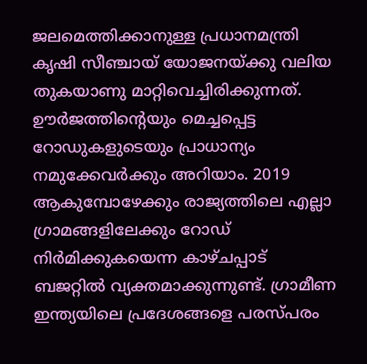ജലമെത്തിക്കാനുള്ള പ്രധാനമന്ത്രി കൃഷി സീഞ്ചായ് യോജനയ്ക്കു വലിയ തുകയാണു മാറ്റിവെച്ചിരിക്കുന്നത്.
ഊര്‍ജത്തിന്റെയും മെച്ചപ്പെട്ട റോഡുകളുടെയും പ്രാധാന്യം നമുക്കേവര്‍ക്കും അറിയാം. 2019 ആകുമ്പോഴേക്കും രാജ്യത്തിലെ എല്ലാ ഗ്രാമങ്ങളിലേക്കും റോഡ് നിര്‍മിക്കുകയെന്ന കാഴ്ചപ്പാട് ബജറ്റില്‍ വ്യക്തമാക്കുന്നുണ്ട്. ഗ്രാമീണ ഇന്ത്യയിലെ പ്രദേശങ്ങളെ പരസ്പരം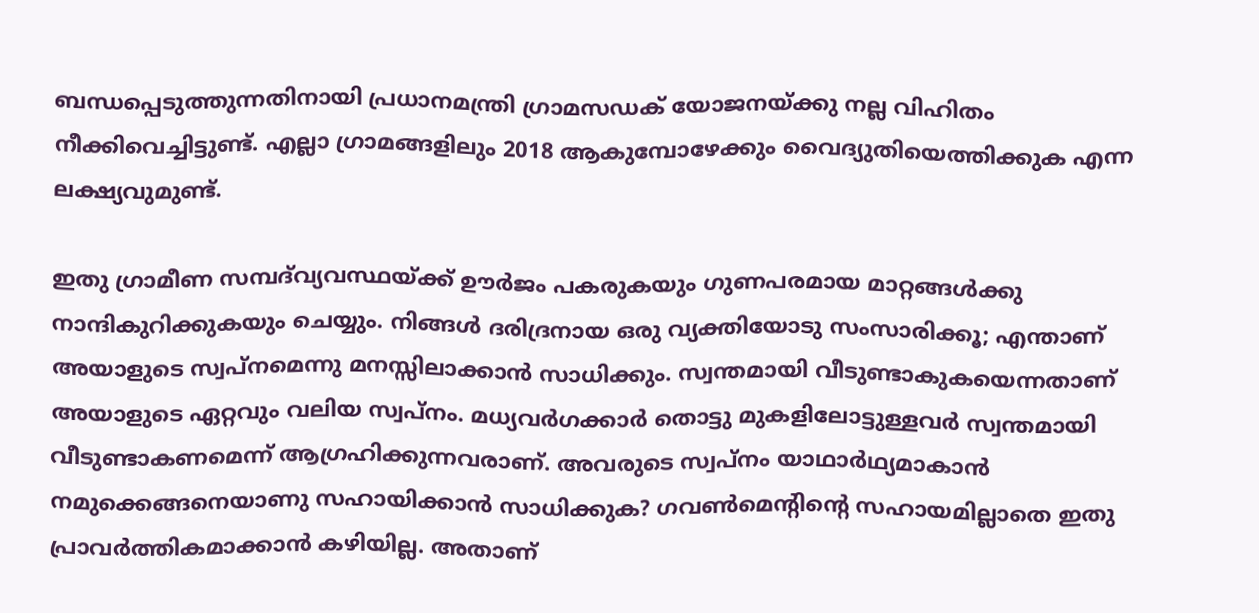ബന്ധപ്പെടുത്തുന്നതിനായി പ്രധാനമന്ത്രി ഗ്രാമസഡക് യോജനയ്ക്കു നല്ല വിഹിതം നീക്കിവെച്ചിട്ടുണ്ട്. എല്ലാ ഗ്രാമങ്ങളിലും 2018 ആകുമ്പോഴേക്കും വൈദ്യുതിയെത്തിക്കുക എന്ന ലക്ഷ്യവുമുണ്ട്.

ഇതു ഗ്രാമീണ സമ്പദ്‌വ്യവസ്ഥയ്ക്ക് ഊര്‍ജം പകരുകയും ഗുണപരമായ മാറ്റങ്ങള്‍ക്കു നാന്ദികുറിക്കുകയും ചെയ്യും. നിങ്ങള്‍ ദരിദ്രനായ ഒരു വ്യക്തിയോടു സംസാരിക്കൂ; എന്താണ് അയാളുടെ സ്വപ്‌നമെന്നു മനസ്സിലാക്കാന്‍ സാധിക്കും. സ്വന്തമായി വീടുണ്ടാകുകയെന്നതാണ് അയാളുടെ ഏറ്റവും വലിയ സ്വപ്നം. മധ്യവര്‍ഗക്കാര്‍ തൊട്ടു മുകളിലോട്ടുള്ളവര്‍ സ്വന്തമായി വീടുണ്ടാകണമെന്ന് ആഗ്രഹിക്കുന്നവരാണ്. അവരുടെ സ്വപ്‌നം യാഥാര്‍ഥ്യമാകാന്‍ നമുക്കെങ്ങനെയാണു സഹായിക്കാന്‍ സാധിക്കുക? ഗവണ്‍മെന്റിന്റെ സഹായമില്ലാതെ ഇതു പ്രാവര്‍ത്തികമാക്കാന്‍ കഴിയില്ല. അതാണ്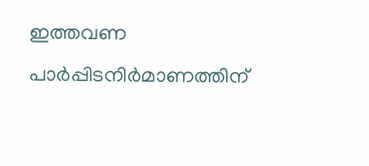ഇത്തവണ പാര്‍പ്പിടനിര്‍മാണത്തിന്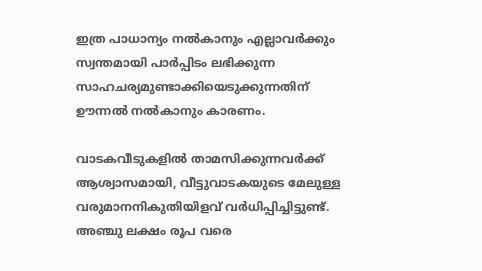ഇത്ര പാധാന്യം നല്‍കാനും എല്ലാവര്‍ക്കും സ്വന്തമായി പാര്‍പ്പിടം ലഭിക്കുന്ന സാഹചര്യമുണ്ടാക്കിയെടുക്കുന്നതിന് ഊന്നല്‍ നല്‍കാനും കാരണം.

വാടകവീടുകളില്‍ താമസിക്കുന്നവര്‍ക്ക് ആശ്വാസമായി, വീട്ടുവാടകയുടെ മേലുള്ള വരുമാനനികുതിയിളവ് വര്‍ധിപ്പിച്ചിട്ടുണ്ട്. അഞ്ചു ലക്ഷം രൂപ വരെ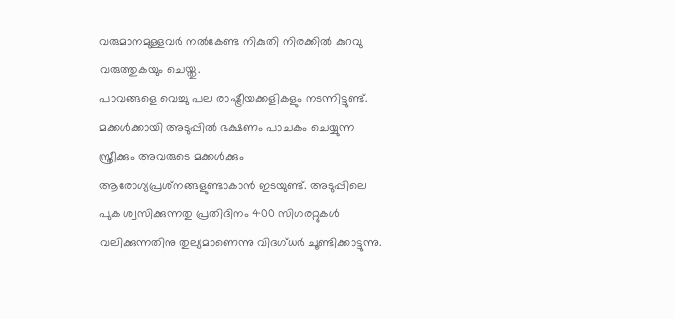വരുമാനമുള്ളവര്‍ നല്‍കേണ്ട നികുതി നിരക്കില്‍ കുറവു വരുത്തുകയും ചെയ്തു.
പാവങ്ങളെ വെച്ചു പല രാഷ്ട്രീയക്കളികളും നടന്നിട്ടുണ്ട്. മക്കള്‍ക്കായി അടുപ്പില്‍ ഭക്ഷണം പാചകം ചെയ്യുന്ന സ്ത്രീക്കും അവരുടെ മക്കള്‍ക്കും ആരോഗ്യപ്രശ്‌നങ്ങളുണ്ടാകാന്‍ ഇടയുണ്ട്. അടുപ്പിലെ പുക ശ്വസിക്കുന്നതു പ്രതിദിനം 400 സിഗരറ്റുകള്‍ വലിക്കുന്നതിനു തുല്യമാണെന്നു വിദഗ്ധര്‍ ചൂണ്ടിക്കാട്ടുന്നു.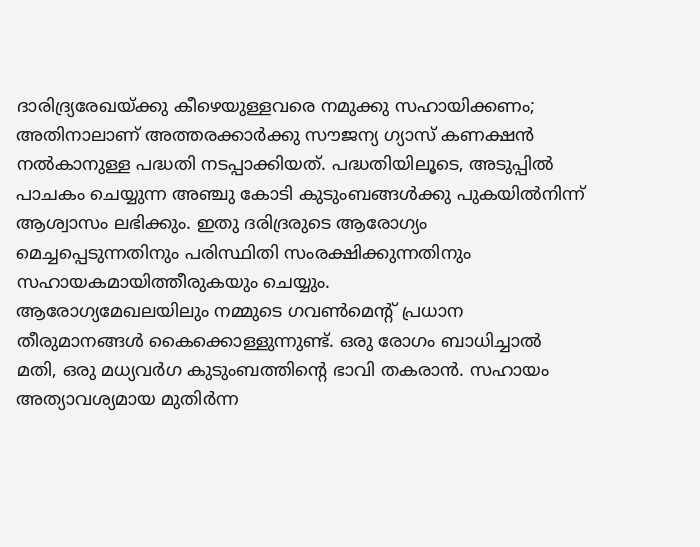ദാരിദ്ര്യരേഖയ്ക്കു കീഴെയുള്ളവരെ നമുക്കു സഹായിക്കണം; അതിനാലാണ് അത്തരക്കാര്‍ക്കു സൗജന്യ ഗ്യാസ് കണക്ഷന്‍ നല്‍കാനുള്ള പദ്ധതി നടപ്പാക്കിയത്. പദ്ധതിയിലൂടെ, അടുപ്പില്‍ പാചകം ചെയ്യുന്ന അഞ്ചു കോടി കുടുംബങ്ങള്‍ക്കു പുകയില്‍നിന്ന് ആശ്വാസം ലഭിക്കും. ഇതു ദരിദ്രരുടെ ആരോഗ്യം മെച്ചപ്പെടുന്നതിനും പരിസ്ഥിതി സംരക്ഷിക്കുന്നതിനും സഹായകമായിത്തീരുകയും ചെയ്യും.
ആരോഗ്യമേഖലയിലും നമ്മുടെ ഗവണ്‍മെന്റ് പ്രധാന തീരുമാനങ്ങള്‍ കൈക്കൊള്ളുന്നുണ്ട്. ഒരു രോഗം ബാധിച്ചാല്‍ മതി, ഒരു മധ്യവര്‍ഗ കുടുംബത്തിന്റെ ഭാവി തകരാന്‍. സഹായം അത്യാവശ്യമായ മുതിര്‍ന്ന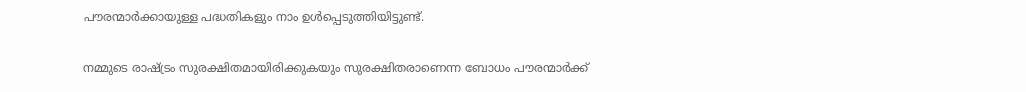പൗരന്മാര്‍ക്കായുള്ള പദ്ധതികളും നാം ഉള്‍പ്പെടുത്തിയിട്ടുണ്ട്.

നമ്മുടെ രാഷ്ട്രം സുരക്ഷിതമായിരിക്കുകയും സുരക്ഷിതരാണെന്ന ബോധം പൗരന്മാര്‍ക്ക്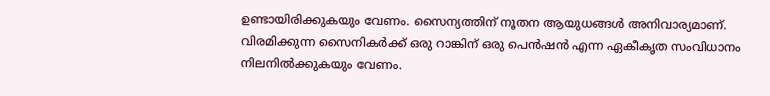ഉണ്ടായിരിക്കുകയും വേണം. സൈന്യത്തിന് നൂതന ആയുധങ്ങള്‍ അനിവാര്യമാണ്. വിരമിക്കുന്ന സൈനികര്‍ക്ക് ഒരു റാങ്കിന് ഒരു പെന്‍ഷന്‍ എന്ന ഏകീകൃത സംവിധാനം നിലനില്‍ക്കുകയും വേണം.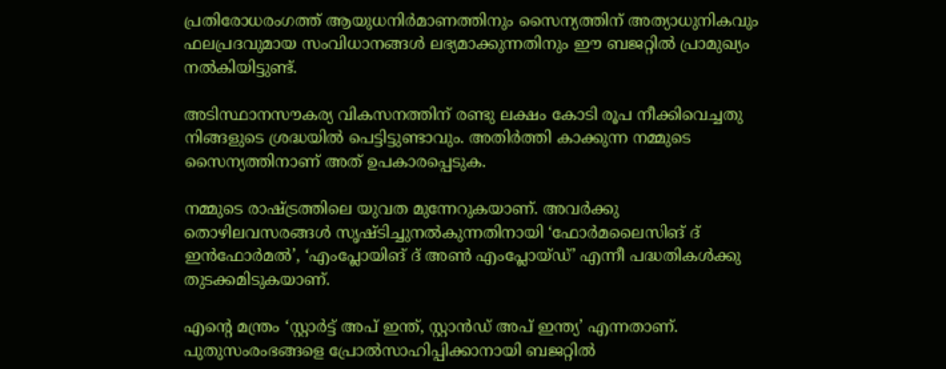പ്രതിരോധരംഗത്ത് ആയുധനിര്‍മാണത്തിനും സൈന്യത്തിന് അത്യാധുനികവും ഫലപ്രദവുമായ സംവിധാനങ്ങള്‍ ലഭ്യമാക്കുന്നതിനും ഈ ബജറ്റില്‍ പ്രാമുഖ്യം നല്‍കിയിട്ടുണ്ട്.

അടിസ്ഥാനസൗകര്യ വികസനത്തിന് രണ്ടു ലക്ഷം കോടി രൂപ നീക്കിവെച്ചതു നിങ്ങളുടെ ശ്രദ്ധയില്‍ പെട്ടിട്ടുണ്ടാവും. അതിര്‍ത്തി കാക്കുന്ന നമ്മുടെ സൈന്യത്തിനാണ് അത് ഉപകാരപ്പെടുക.

നമ്മുടെ രാഷ്ട്രത്തിലെ യുവത മുന്നേറുകയാണ്. അവര്‍ക്കു തൊഴിലവസരങ്ങള്‍ സൃഷ്ടിച്ചുനല്‍കുന്നതിനായി ‘ഫോര്‍മലൈസിങ് ദ് ഇന്‍ഫോര്‍മല്‍’, ‘എംപ്ലോയിങ് ദ് അണ്‍ എംപ്ലോയ്ഡ്’ എന്നീ പദ്ധതികള്‍ക്കു തുടക്കമിടുകയാണ്.

എന്റെ മന്ത്രം ‘സ്റ്റാര്‍ട്ട് അപ് ഇന്ത്, സ്റ്റാന്‍ഡ് അപ് ഇന്ത്യ’ എന്നതാണ്. പുതുസംരംഭങ്ങളെ പ്രോല്‍സാഹിപ്പിക്കാനായി ബജറ്റില്‍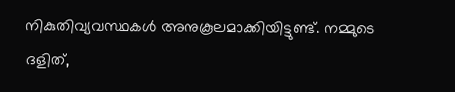നികുതിവ്യവസ്ഥകള്‍ അനുകൂലമാക്കിയിട്ടുണ്ട്. നമ്മുടെ ദളിത്,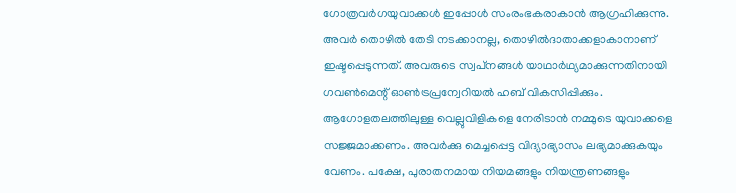ഗോത്രവര്‍ഗയുവാക്കള്‍ ഇപ്പോള്‍ സംരംഭകരാകാന്‍ ആഗ്രഹിക്കുന്നു. അവര്‍ തൊഴില്‍ തേടി നടക്കാനല്ല, തൊഴില്‍ദാതാക്കളാകാനാണ് ഇഷ്ടപ്പെടുന്നത്. അവരുടെ സ്വപ്‌നങ്ങള്‍ യാഥാര്‍ഥ്യമാക്കുന്നതിനായി ഗവണ്‍മെന്റ് ഓണ്‍ട്രപ്രന്വേറിയല്‍ ഹബ് വികസിപ്പിക്കും.
ആഗോളതലത്തിലുള്ള വെല്ലുവിളികളെ നേരിടാന്‍ നമ്മുടെ യുവാക്കളെ സജ്ജമാക്കണം. അവര്‍ക്കു മെച്ചപ്പെട്ട വിദ്യാഭ്യാസം ലഭ്യമാക്കുകയും വേണം. പക്ഷേ, പുരാതനമായ നിയമങ്ങളും നിയന്ത്രണങ്ങളും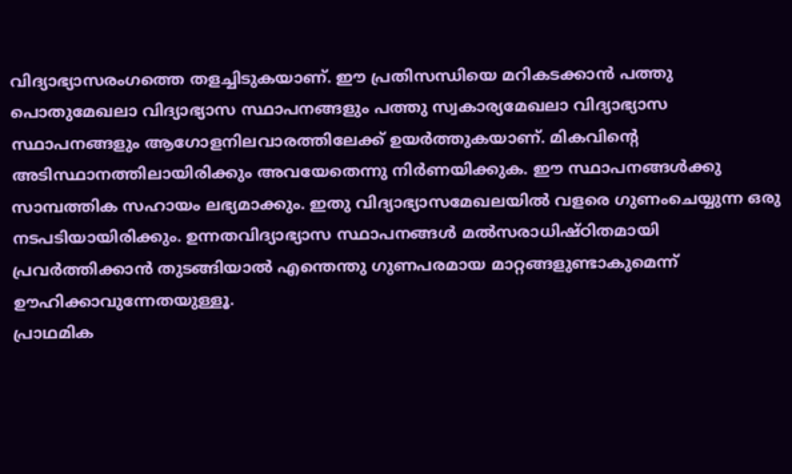വിദ്യാഭ്യാസരംഗത്തെ തളച്ചിടുകയാണ്. ഈ പ്രതിസന്ധിയെ മറികടക്കാന്‍ പത്തു പൊതുമേഖലാ വിദ്യാഭ്യാസ സ്ഥാപനങ്ങളും പത്തു സ്വകാര്യമേഖലാ വിദ്യാഭ്യാസ സ്ഥാപനങ്ങളും ആഗോളനിലവാരത്തിലേക്ക് ഉയര്‍ത്തുകയാണ്. മികവിന്റെ അടിസ്ഥാനത്തിലായിരിക്കും അവയേതെന്നു നിര്‍ണയിക്കുക. ഈ സ്ഥാപനങ്ങള്‍ക്കു സാമ്പത്തിക സഹായം ലഭ്യമാക്കും. ഇതു വിദ്യാഭ്യാസമേഖലയില്‍ വളരെ ഗുണംചെയ്യുന്ന ഒരു നടപടിയായിരിക്കും. ഉന്നതവിദ്യാഭ്യാസ സ്ഥാപനങ്ങള്‍ മല്‍സരാധിഷ്ഠിതമായി പ്രവര്‍ത്തിക്കാന്‍ തുടങ്ങിയാല്‍ എന്തെന്തു ഗുണപരമായ മാറ്റങ്ങളുണ്ടാകുമെന്ന് ഊഹിക്കാവുന്നേതയുള്ളൂ.
പ്രാഥമിക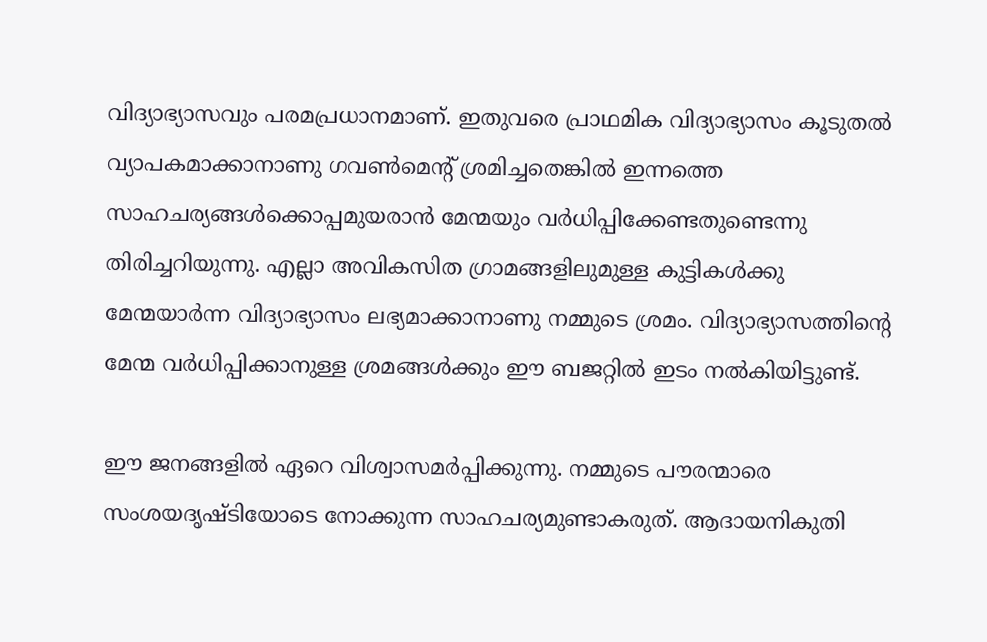വിദ്യാഭ്യാസവും പരമപ്രധാനമാണ്. ഇതുവരെ പ്രാഥമിക വിദ്യാഭ്യാസം കൂടുതല്‍ വ്യാപകമാക്കാനാണു ഗവണ്‍മെന്റ് ശ്രമിച്ചതെങ്കില്‍ ഇന്നത്തെ സാഹചര്യങ്ങള്‍ക്കൊപ്പമുയരാന്‍ മേന്മയും വര്‍ധിപ്പിക്കേണ്ടതുണ്ടെന്നു തിരിച്ചറിയുന്നു. എല്ലാ അവികസിത ഗ്രാമങ്ങളിലുമുള്ള കുട്ടികള്‍ക്കു മേന്മയാര്‍ന്ന വിദ്യാഭ്യാസം ലഭ്യമാക്കാനാണു നമ്മുടെ ശ്രമം. വിദ്യാഭ്യാസത്തിന്റെ മേന്മ വര്‍ധിപ്പിക്കാനുള്ള ശ്രമങ്ങള്‍ക്കും ഈ ബജറ്റില്‍ ഇടം നല്‍കിയിട്ടുണ്ട്.

ഈ ജനങ്ങളില്‍ ഏറെ വിശ്വാസമര്‍പ്പിക്കുന്നു. നമ്മുടെ പൗരന്മാരെ സംശയദൃഷ്ടിയോടെ നോക്കുന്ന സാഹചര്യമുണ്ടാകരുത്. ആദായനികുതി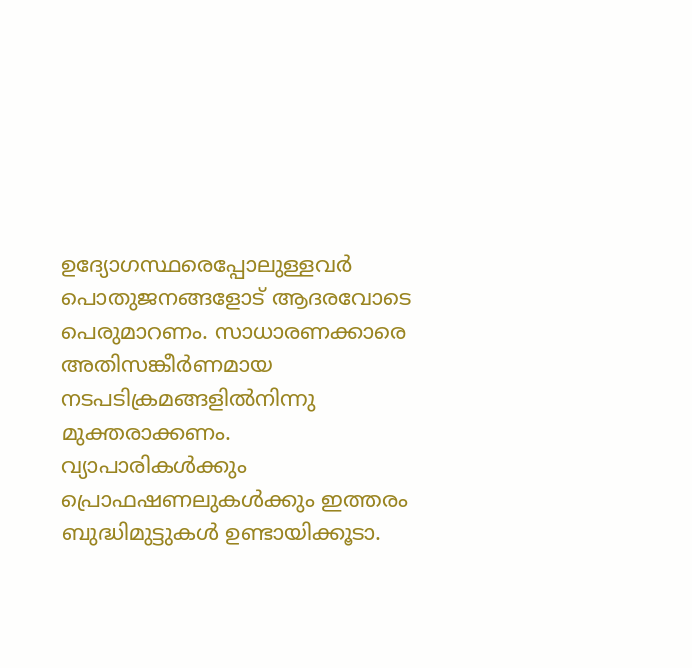ഉദ്യോഗസ്ഥരെപ്പോലുള്ളവര്‍ പൊതുജനങ്ങളോട് ആദരവോടെ പെരുമാറണം. സാധാരണക്കാരെ അതിസങ്കീര്‍ണമായ നടപടിക്രമങ്ങളില്‍നിന്നു മുക്തരാക്കണം. വ്യാപാരികള്‍ക്കും പ്രൊഫഷണലുകള്‍ക്കും ഇത്തരം ബുദ്ധിമുട്ടുകള്‍ ഉണ്ടായിക്കൂടാ.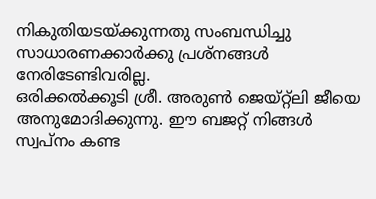നികുതിയടയ്ക്കുന്നതു സംബന്ധിച്ചു സാധാരണക്കാര്‍ക്കു പ്രശ്‌നങ്ങള്‍ നേരിടേണ്ടിവരില്ല.
ഒരിക്കല്‍ക്കൂടി ശ്രീ. അരുണ്‍ ജെയ്റ്റ്‌ലി ജീയെ അനുമോദിക്കുന്നു. ഈ ബജറ്റ് നിങ്ങള്‍ സ്വപ്‌നം കണ്ട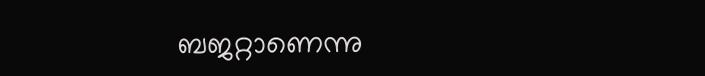ബജറ്റാണെന്നു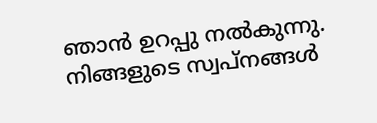ഞാന്‍ ഉറപ്പു നല്‍കുന്നു. നിങ്ങളുടെ സ്വപ്‌നങ്ങള്‍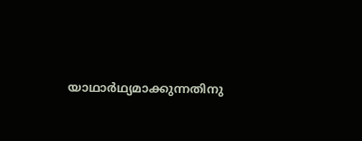യാഥാര്‍ഥ്യമാക്കുന്നതിനു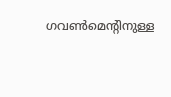ഗവണ്‍മെന്റിനുള്ള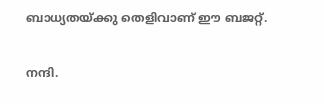ബാധ്യതയ്ക്കു തെളിവാണ് ഈ ബജറ്റ്.

നന്ദി.